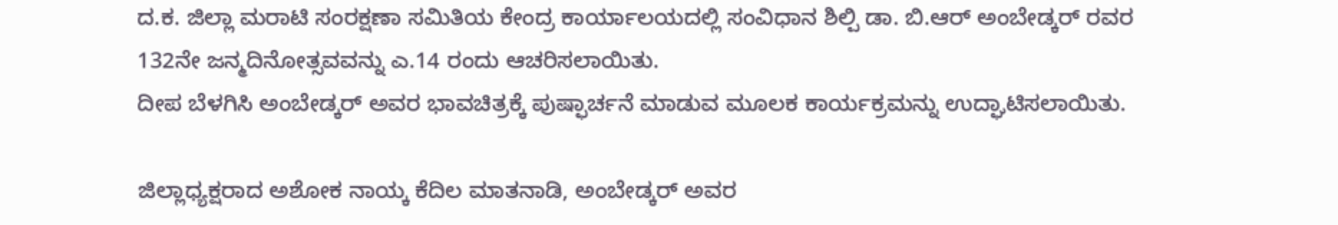ದ.ಕ. ಜಿಲ್ಲಾ ಮರಾಟಿ ಸಂರಕ್ಷಣಾ ಸಮಿತಿಯ ಕೇಂದ್ರ ಕಾರ್ಯಾಲಯದಲ್ಲಿ ಸಂವಿಧಾನ ಶಿಲ್ಪಿ ಡಾ. ಬಿ.ಆರ್ ಅಂಬೇಡ್ಕರ್ ರವರ 132ನೇ ಜನ್ಮದಿನೋತ್ಸವವನ್ನು ಎ.14 ರಂದು ಆಚರಿಸಲಾಯಿತು.
ದೀಪ ಬೆಳಗಿಸಿ ಅಂಬೇಡ್ಕರ್ ಅವರ ಭಾವಚಿತ್ರಕ್ಕೆ ಪುಷ್ಫಾರ್ಚನೆ ಮಾಡುವ ಮೂಲಕ ಕಾರ್ಯಕ್ರಮನ್ನು ಉದ್ಘಾಟಿಸಲಾಯಿತು.

ಜಿಲ್ಲಾಧ್ಯಕ್ಷರಾದ ಅಶೋಕ ನಾಯ್ಕ ಕೆದಿಲ ಮಾತನಾಡಿ, ಅಂಬೇಡ್ಕರ್ ಅವರ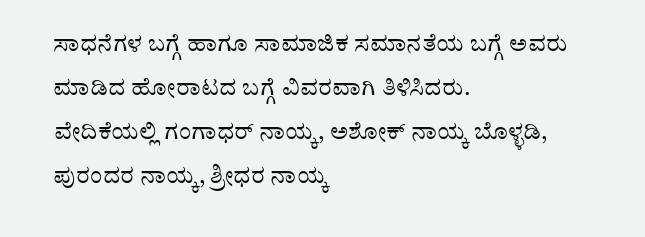ಸಾಧನೆಗಳ ಬಗ್ಗೆ ಹಾಗೂ ಸಾಮಾಜಿಕ ಸಮಾನತೆಯ ಬಗ್ಗೆ ಅವರು ಮಾಡಿದ ಹೋರಾಟದ ಬಗ್ಗೆ ವಿವರವಾಗಿ ತಿಳಿಸಿದರು.
ವೇದಿಕೆಯಲ್ಲಿ ಗಂಗಾಧರ್ ನಾಯ್ಕ, ಅಶೋಕ್ ನಾಯ್ಕ ಬೊಳ್ಳಡಿ, ಪುರಂದರ ನಾಯ್ಕ, ಶ್ರೀಧರ ನಾಯ್ಕ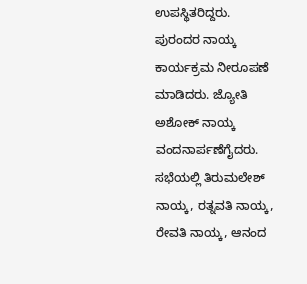ಉಪಸ್ಥಿತರಿದ್ದರು.
ಪುರಂದರ ನಾಯ್ಕ ಕಾರ್ಯಕ್ರಮ ನೀರೂಪಣೆ ಮಾಡಿದರು. ಜ್ಯೋತಿ ಅಶೋಕ್ ನಾಯ್ಕ ವಂದನಾರ್ಪಣೆಗೈದರು. ಸಭೆಯಲ್ಲಿ ತಿರುಮಲೇಶ್ ನಾಯ್ಕ, ರತ್ನವತಿ ನಾಯ್ಕ, ರೇವತಿ ನಾಯ್ಕ, ಆನಂದ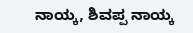ನಾಯ್ಕ, ಶಿವಪ್ಪ ನಾಯ್ಕ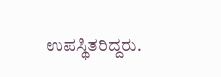ಉಪಸ್ಥಿತರಿದ್ದರು.